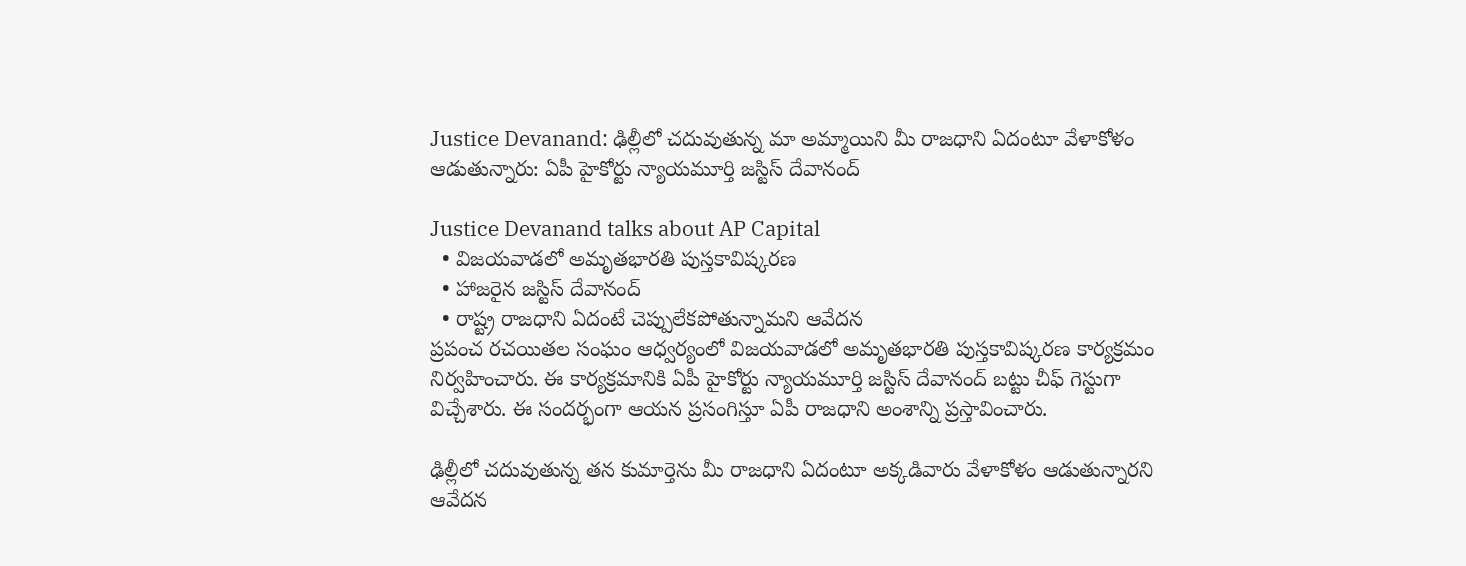Justice Devanand: ఢిల్లీలో చదువుతున్న మా అమ్మాయిని మీ రాజధాని ఏదంటూ వేళాకోళం ఆడుతున్నారు: ఏపీ హైకోర్టు న్యాయమూర్తి జస్టిస్ దేవానంద్

Justice Devanand talks about AP Capital
  • విజయవాడలో అమృతభారతి పుస్తకావిష్కరణ
  • హాజరైన జస్టిస్ దేవానంద్
  • రాష్ట్ర రాజధాని ఏదంటే చెప్పులేకపోతున్నామని ఆవేదన
ప్రపంచ రచయితల సంఘం ఆధ్వర్యంలో విజయవాడలో అమృతభారతి పుస్తకావిష్కరణ కార్యక్రమం నిర్వహించారు. ఈ కార్యక్రమానికి ఏపీ హైకోర్టు న్యాయమూర్తి జస్టిస్ దేవానంద్ బట్టు చీఫ్ గెస్టుగా విచ్చేశారు. ఈ సందర్భంగా ఆయన ప్రసంగిస్తూ ఏపీ రాజధాని అంశాన్ని ప్రస్తావించారు.

ఢిల్లీలో చదువుతున్న తన కుమార్తెను మీ రాజధాని ఏదంటూ అక్కడివారు వేళాకోళం ఆడుతున్నారని ఆవేదన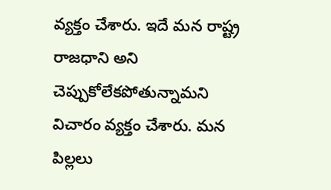వ్యక్తం చేశారు. ఇదే మన రాష్ట్ర రాజధాని అని చెప్పుకోలేకపోతున్నామని విచారం వ్యక్తం చేశారు. మన పిల్లలు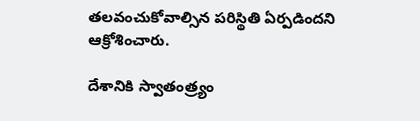తలవంచుకోవాల్సిన పరిస్థితి ఏర్పడిందని ఆక్రోశించారు.

దేశానికి స్వాతంత్ర్యం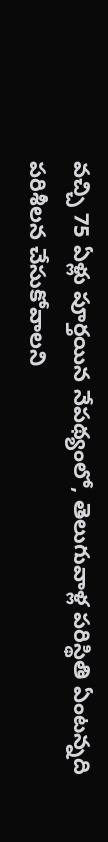వచ్చి 75 ఏళ్లు పూర్తయిన నేపథ్యంలో, తెలుగువాళ్ల పరిస్థితి ఏంటన్నది పరిశీలన చేసుకోవాలని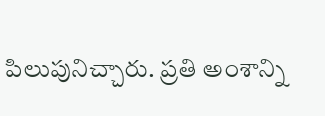పిలుపునిచ్చారు. ప్రతి అంశాన్ని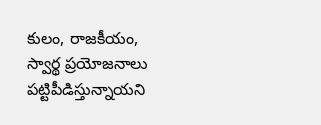కులం, రాజకీయం, స్వార్థ ప్రయోజనాలు పట్టిపీడిస్తున్నాయని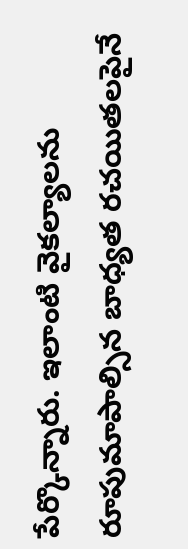పేర్కొన్నారు. ఇలాంటి వైకల్యాలను రూపుమాపాల్సిన బాధ్యత రచయితలపైనే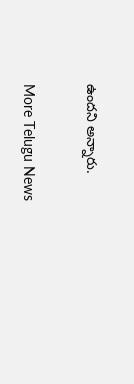ఉందని అన్నారు.

More Telugu News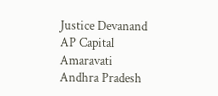Justice Devanand
AP Capital
Amaravati
Andhra Pradesh